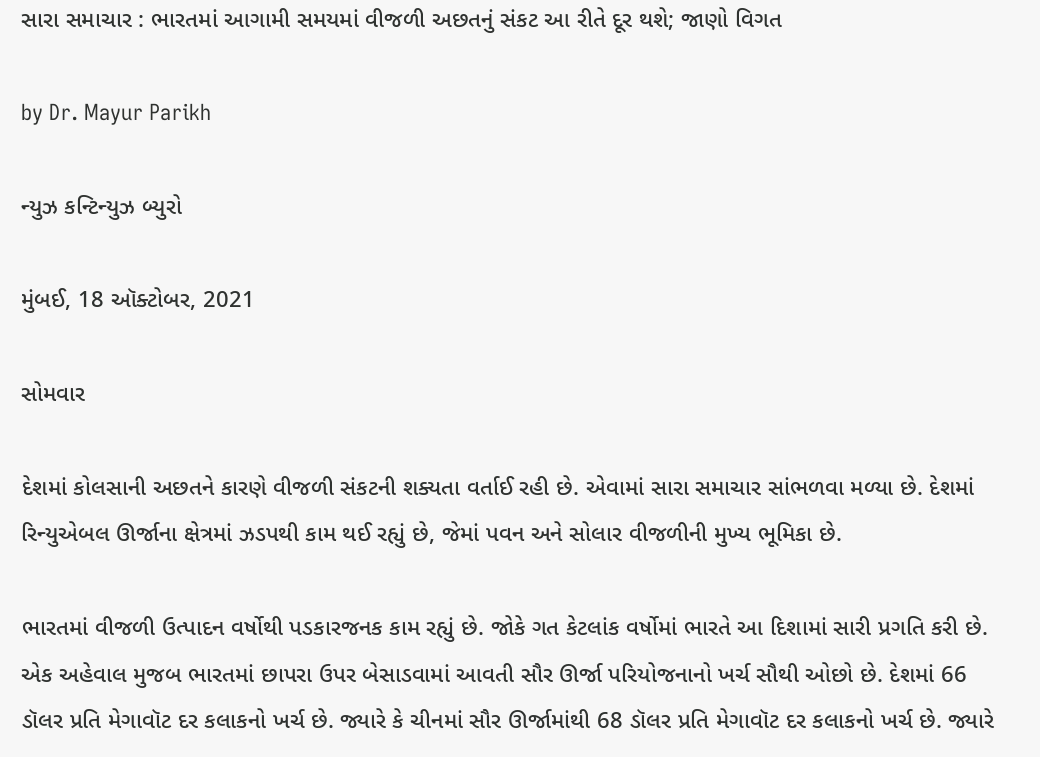સારા સમાચાર : ભારતમાં આગામી સમયમાં વીજળી અછતનું સંકટ આ રીતે દૂર થશે; જાણો વિગત

by Dr. Mayur Parikh

ન્યુઝ કન્ટિન્યુઝ બ્યુરો

મુંબઈ, 18 ઑક્ટોબર, 2021

સોમવાર

દેશમાં કોલસાની અછતને કારણે વીજળી સંકટની શક્યતા વર્તાઈ રહી છે. એવામાં સારા સમાચાર સાંભળવા મળ્યા છે. દેશમાં રિન્યુએબલ ઊર્જાના ક્ષેત્રમાં ઝડપથી કામ થઈ રહ્યું છે, જેમાં પવન અને સોલાર વીજળીની મુખ્ય ભૂમિકા છે.

ભારતમાં વીજળી ઉત્પાદન વર્ષોથી પડકારજનક કામ રહ્યું છે. જોકે ગત કેટલાંક વર્ષોમાં ભારતે આ દિશામાં સારી પ્રગતિ કરી છે. એક અહેવાલ મુજબ ભારતમાં છાપરા ઉપર બેસાડવામાં આવતી સૌર ઊર્જા પરિયોજનાનો ખર્ચ સૌથી ઓછો છે. દેશમાં 66 ડૉલર પ્રતિ મેગાવૉટ દર કલાકનો ખર્ચ છે. જ્યારે કે ચીનમાં સૌર ઊર્જામાંથી 68 ડૉલર પ્રતિ મેગાવૉટ દર કલાકનો ખર્ચ છે. જ્યારે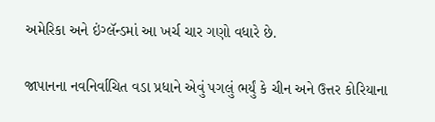અમેરિકા અને ઇંગ્લૅન્ડમાં આ ખર્ચ ચાર ગણો વધારે છે.

જાપાનના નવનિર્વાચિત વડા પ્રધાને એવું પગલું ભર્યું કે ચીન અને ઉત્તર કોરિયાના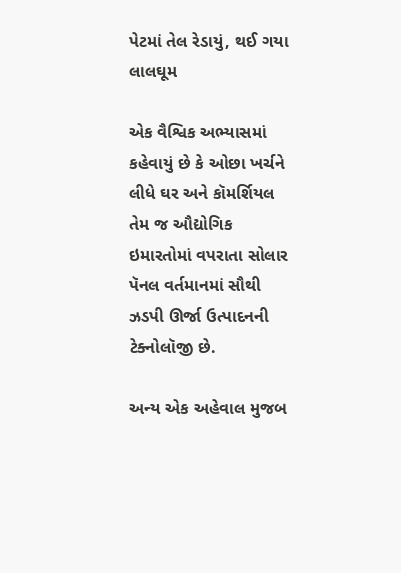પેટમાં તેલ રેડાયું, થઈ ગયા લાલઘૂમ

એક વૈશ્વિક અભ્યાસમાં કહેવાયું છે કે ઓછા ખર્ચને લીધે ઘર અને કૉમર્શિયલ તેમ જ ઔદ્યોગિક ઇમારતોમાં વપરાતા સોલાર પૅનલ વર્તમાનમાં સૌથી ઝડપી ઊર્જા ઉત્પાદનની ટેક્નોલૉજી છે.

અન્ય એક અહેવાલ મુજબ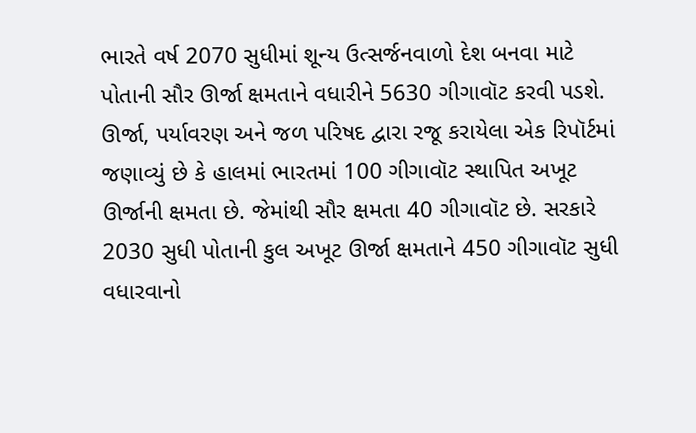ભારતે વર્ષ 2070 સુધીમાં શૂન્ય ઉત્સર્જનવાળો દેશ બનવા માટે પોતાની સૌર ઊર્જા ક્ષમતાને વધારીને 5630 ગીગાવૉટ કરવી પડશે. ઊર્જા, પર્યાવરણ અને જળ પરિષદ દ્વારા રજૂ કરાયેલા એક રિપૉર્ટમાં જણાવ્યું છે કે હાલમાં ભારતમાં 100 ગીગાવૉટ સ્થાપિત અખૂટ ઊર્જાની ક્ષમતા છે. જેમાંથી સૌર ક્ષમતા 40 ગીગાવૉટ છે. સરકારે 2030 સુધી પોતાની કુલ અખૂટ ઊર્જા ક્ષમતાને 450 ગીગાવૉટ સુધી વધારવાનો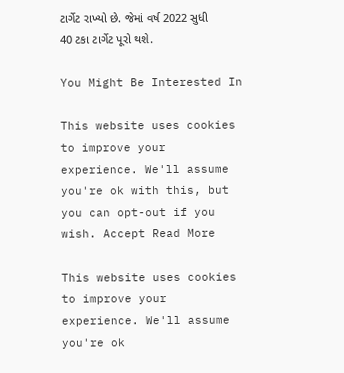ટાર્ગેટ રાખ્યો છે. જેમાં વર્ષ 2022 સુધી 40 ટકા ટાર્ગેટ પૂરો થશે.

You Might Be Interested In

This website uses cookies to improve your experience. We'll assume you're ok with this, but you can opt-out if you wish. Accept Read More

This website uses cookies to improve your experience. We'll assume you're ok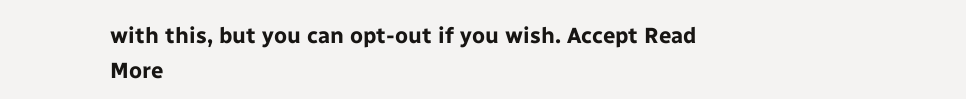with this, but you can opt-out if you wish. Accept Read More